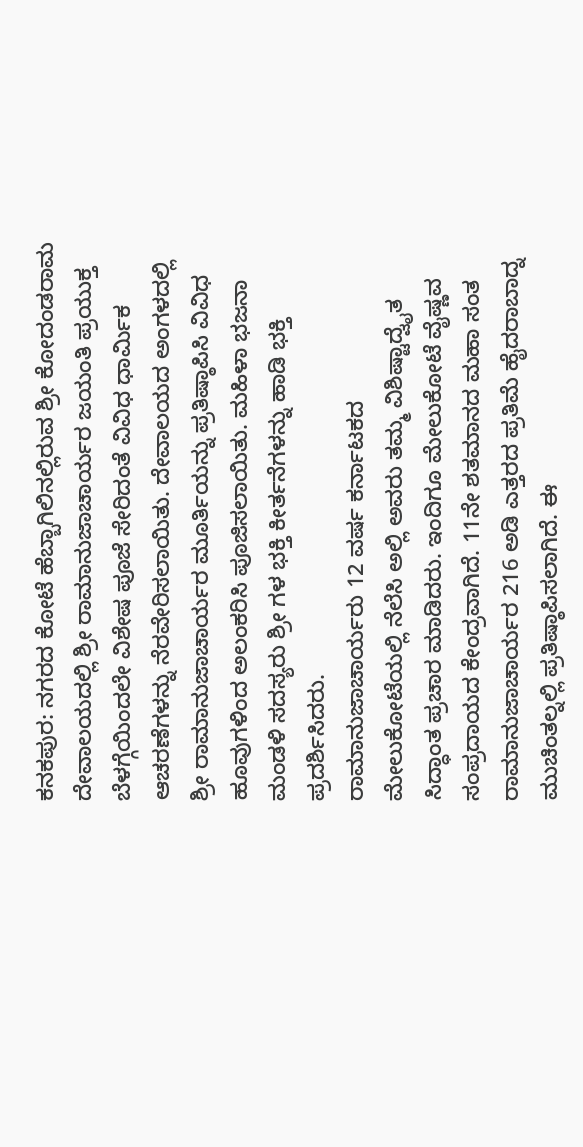ಕನಕಪುರ: ನಗರದ ಕೋಟೆ ಹೆಬ್ಬಾಗಿಲಿನಲ್ಲಿರುವ ಶ್ರೀ ಕೋದಂಡರಾಮ ದೇವಾಲಯದಲ್ಲಿ ಶ್ರೀ ರಾಮಾನುಜಾಚಾರ್ಯರ ಜಯಂತಿ ಪ್ರಯುಕ್ತ ಬೆಳಗ್ಗೆಯಿಂದಲೇ ವಿಶೇಷ ಪೂಜೆ ಸೇರಿದಂತೆ ವಿವಿಧ ಧಾರ್ಮಿಕ ಆಚರಣೆಗಳನ್ನು ನೆರವೇರಿಸಲಾಯಿತು. ದೇವಾಲಯದ ಅಂಗಳದಲ್ಲಿ ಶ್ರೀ ರಾಮಾನುಜಾಚಾರ್ಯರ ಮೂರ್ತಿಯನ್ನು ಪ್ರತಿಷ್ಠಾಪಿಸಿ ವಿವಿಧ ಹೂವುಗಳಿಂದ ಅಲಂಕರಿಸಿ ಪೂಜಿಸಲಾಯಿತು. ಮಹಿಳಾ ಭಜನಾ ಮಂಡಳಿ ಸದಸ್ಯರು ಶ್ರೀ ಗಳ ಭಕ್ತಿ ಕೀರ್ತನೆಗಳನ್ನು ಹಾಡಿ ಭಕ್ತಿ ಪ್ರದರ್ಶಿಸಿದರು.
ರಾಮಾನುಜಾಚಾರ್ಯರು 12 ವರ್ಷ ಕರ್ನಾಟಕದ ಮೇಲುಕೋಟೆಯಲ್ಲಿ ನೆಲೆಸಿ ಅಲ್ಲಿ ಅವರು ತಮ್ಮ ವಿಶಿಷ್ಟಾದ್ವೈತ ಸಿದ್ಧಾಂತ ಪ್ರಚಾರ ಮಾಡಿದರು. ಇಂದಿಗೂ ಮೇಲುಕೋಟೆ ವೈಷ್ಣವ ಸಂಪ್ರದಾಯದ ಕೇಂದ್ರವಾಗಿದೆ. 11ನೇ ಶತಮಾನದ ಮಹಾ ಸಂತ ರಾಮಾನುಜಾಚಾರ್ಯರ 216 ಅಡಿ ಎತ್ತರದ ಪ್ರತಿಮೆ ಹೈದರಾಬಾದ್ನ ಮುಚಿಂತಲ್ನಲ್ಲಿ ಪ್ರತಿಷ್ಠಾಪಿಸಲಾಗಿದೆ. ಈ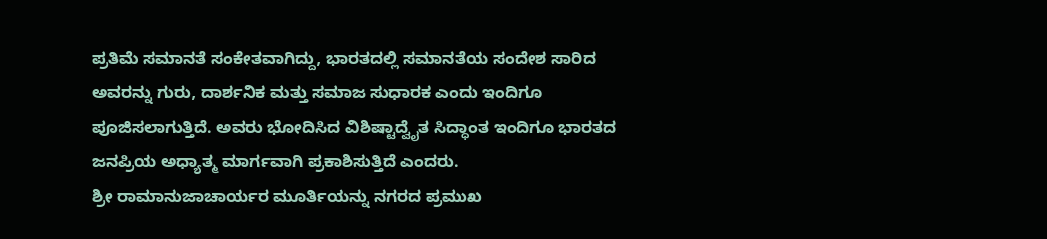ಪ್ರತಿಮೆ ಸಮಾನತೆ ಸಂಕೇತವಾಗಿದ್ದು, ಭಾರತದಲ್ಲಿ ಸಮಾನತೆಯ ಸಂದೇಶ ಸಾರಿದ ಅವರನ್ನು ಗುರು, ದಾರ್ಶನಿಕ ಮತ್ತು ಸಮಾಜ ಸುಧಾರಕ ಎಂದು ಇಂದಿಗೂ ಪೂಜಿಸಲಾಗುತ್ತಿದೆ. ಅವರು ಭೋದಿಸಿದ ವಿಶಿಷ್ಟಾದ್ವೈತ ಸಿದ್ಧಾಂತ ಇಂದಿಗೂ ಭಾರತದ ಜನಪ್ರಿಯ ಅಧ್ಯಾತ್ಮ ಮಾರ್ಗವಾಗಿ ಪ್ರಕಾಶಿಸುತ್ತಿದೆ ಎಂದರು.
ಶ್ರೀ ರಾಮಾನುಜಾಚಾರ್ಯರ ಮೂರ್ತಿಯನ್ನು ನಗರದ ಪ್ರಮುಖ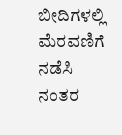ಬೀದಿಗಳಲ್ಲಿ ಮೆರವಣಿಗೆ ನಡೆಸಿ ನಂತರ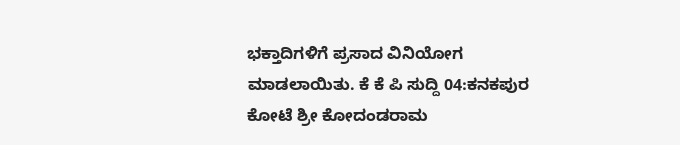ಭಕ್ತಾದಿಗಳಿಗೆ ಪ್ರಸಾದ ವಿನಿಯೋಗ ಮಾಡಲಾಯಿತು. ಕೆ ಕೆ ಪಿ ಸುದ್ದಿ 04:ಕನಕಪುರ ಕೋಟೆ ಶ್ರೀ ಕೋದಂಡರಾಮ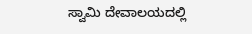ಸ್ವಾಮಿ ದೇವಾಲಯದಲ್ಲಿ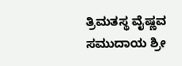ತ್ರಿಮತಸ್ಥ ವೈಷ್ಣವ ಸಮುದಾಯ ಶ್ರೀ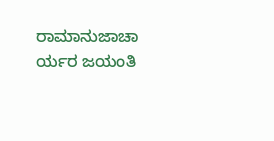ರಾಮಾನುಜಾಚಾ ರ್ಯರ ಜಯಂತಿ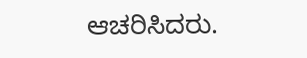ಆಚರಿಸಿದರು.